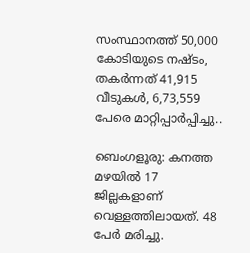സംസ്ഥാനത്ത് 50,000 കോടിയുടെ നഷ്ടം, തകർന്നത് 41,915 വീടുകൾ, 6,73,559 പേരെ മാറ്റിപ്പാർപ്പിച്ചു..

ബെംഗളൂരു: കനത്ത മഴയിൽ 17 ജില്ലകളാണ് വെള്ളത്തിലായത്. 48 പേർ മരിച്ചു.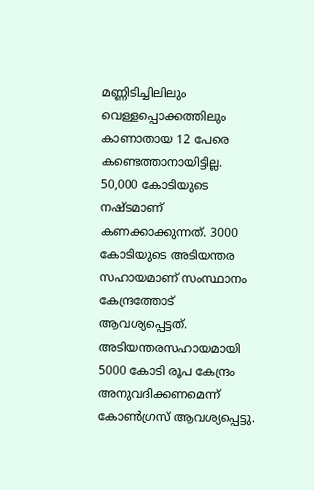മണ്ണിടിച്ചിലിലും വെള്ളപ്പൊക്കത്തിലും കാണാതായ 12 പേരെ കണ്ടെത്താനായിട്ടില്ല. 50,000 കോടിയുടെ നഷ്ടമാണ് കണക്കാക്കുന്നത്. 3000 കോടിയുടെ അടിയന്തര സഹായമാണ് സംസ്ഥാനം കേന്ദ്രത്തോട് ആവശ്യപ്പെട്ടത്. അടിയന്തരസഹായമായി 5000 കോടി രൂപ കേന്ദ്രം അനുവദിക്കണമെന്ന് കോൺഗ്രസ് ആവശ്യപ്പെട്ടു.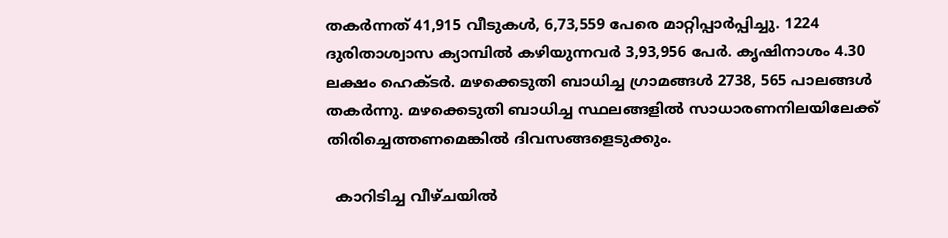തകർന്നത് 41,915 വീടുകൾ, 6,73,559 പേരെ മാറ്റിപ്പാർപ്പിച്ചു. 1224 ദുരിതാശ്വാസ ക്യാമ്പിൽ കഴിയുന്നവർ 3,93,956 പേർ. കൃഷിനാശം 4.30 ലക്ഷം ഹെക്ടർ. മഴക്കെടുതി ബാധിച്ച ഗ്രാമങ്ങൾ 2738, 565 പാലങ്ങൾ തകർന്നു. മഴക്കെടുതി ബാധിച്ച സ്ഥലങ്ങളിൽ സാധാരണനിലയിലേക്ക് തിരിച്ചെത്തണമെങ്കിൽ ദിവസങ്ങളെടുക്കും.

  കാറിടിച്ച വീഴ്ചയിൽ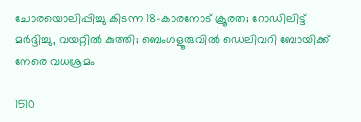ചോരയൊലിപ്പിച്ചു കിടന്ന 18-കാരനോട് ക്രൂരത; റോഡിലിട്ട് മർദ്ദിച്ചു, വയറ്റിൽ കുത്തി; ബെംഗളൂരുവിൽ ഡെലിവറി ബോയിക്ക് നേരെ വധശ്രമം

1510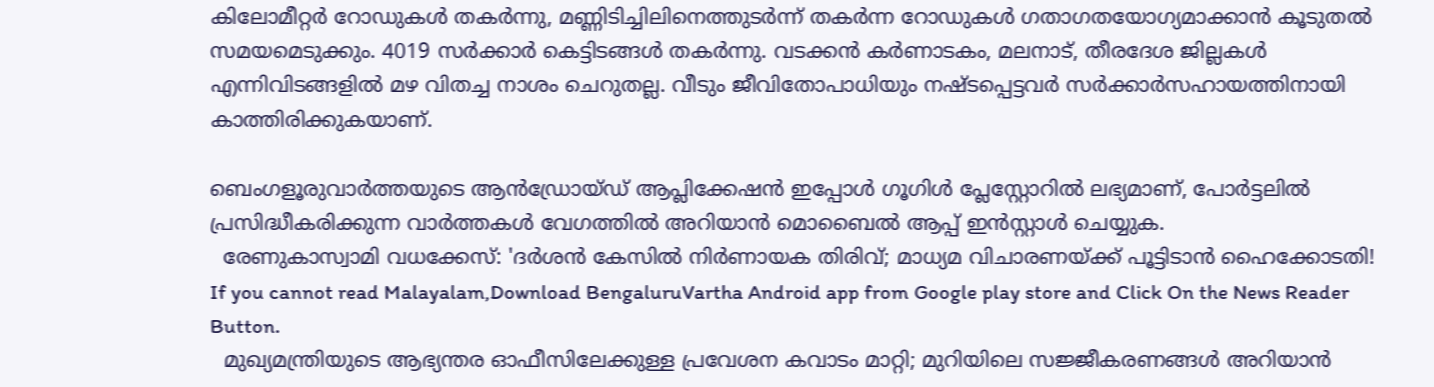കിലോമീറ്റർ റോഡുകൾ തകർന്നു, മണ്ണിടിച്ചിലിനെത്തുടർന്ന് തകർന്ന റോഡുകൾ ഗതാഗതയോഗ്യമാക്കാൻ കൂടുതൽ സമയമെടുക്കും. 4019 സർക്കാർ കെട്ടിടങ്ങൾ തകർന്നു. വടക്കൻ കർണാടകം, മലനാട്, തീരദേശ ജില്ലകൾ എന്നിവിടങ്ങളിൽ മഴ വിതച്ച നാശം ചെറുതല്ല. വീടും ജീവിതോപാധിയും നഷ്ടപ്പെട്ടവർ സർക്കാർസഹായത്തിനായി കാത്തിരിക്കുകയാണ്.

ബെംഗളൂരുവാർത്തയുടെ ആൻഡ്രോയ്ഡ് ആപ്ലിക്കേഷൻ ഇപ്പോൾ ഗൂഗിൾ പ്ലേസ്റ്റോറിൽ ലഭ്യമാണ്, പോർട്ടലിൽ പ്രസിദ്ധീകരിക്കുന്ന വാർത്തകൾ വേഗത്തിൽ അറിയാൻ മൊബൈൽ ആപ്പ് ഇൻസ്റ്റാൾ ചെയ്യുക.
  രേണുകാസ്വാമി വധക്കേസ്: 'ദർശൻ കേസിൽ നിർണായക തിരിവ്; മാധ്യമ വിചാരണയ്ക്ക് പൂട്ടിടാൻ ഹൈക്കോടതി!
If you cannot read Malayalam,Download BengaluruVartha Android app from Google play store and Click On the News Reader Button.
  മുഖ്യമന്ത്രിയുടെ ആഭ്യന്തര ഓഫീസിലേക്കുള്ള പ്രവേശന കവാടം മാറ്റി; മുറിയിലെ സജ്ജീകരണങ്ങൾ അറിയാൻ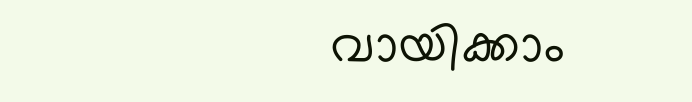വായിക്കാം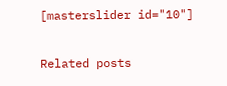[masterslider id="10"]

Related posts